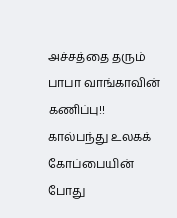அச்சத்தை தரும் பாபா வாங்காவின் கணிப்பு!!
கால்பந்து உலகக் கோப்பையின் போது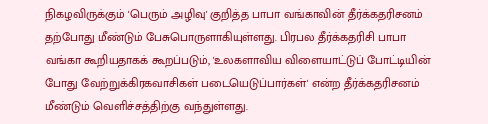நிகழவிருக்கும் 'பெரும் அழிவு' குறித்த பாபா வங்காவின் தீர்க்கதரிசனம் தற்போது மீண்டும் பேசுபொருளாகியுள்ளது. பிரபல தீர்க்கதரிசி பாபா வங்கா கூறியதாகக் கூறப்படும், 'உலகளாவிய விளையாட்டுப் போட்டியின் போது வேற்றுக்கிரகவாசிகள் படையெடுப்பார்கள்' என்ற தீர்க்கதரிசனம் மீண்டும் வெளிச்சத்திற்கு வந்துள்ளது.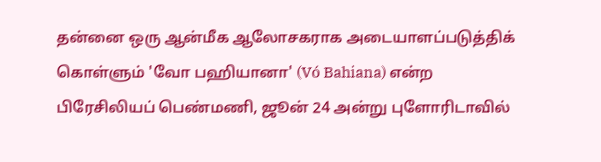தன்னை ஒரு ஆன்மீக ஆலோசகராக அடையாளப்படுத்திக் கொள்ளும் 'வோ பஹியானா' (Vó Bahiana) என்ற பிரேசிலியப் பெண்மணி, ஜூன் 24 அன்று புளோரிடாவில்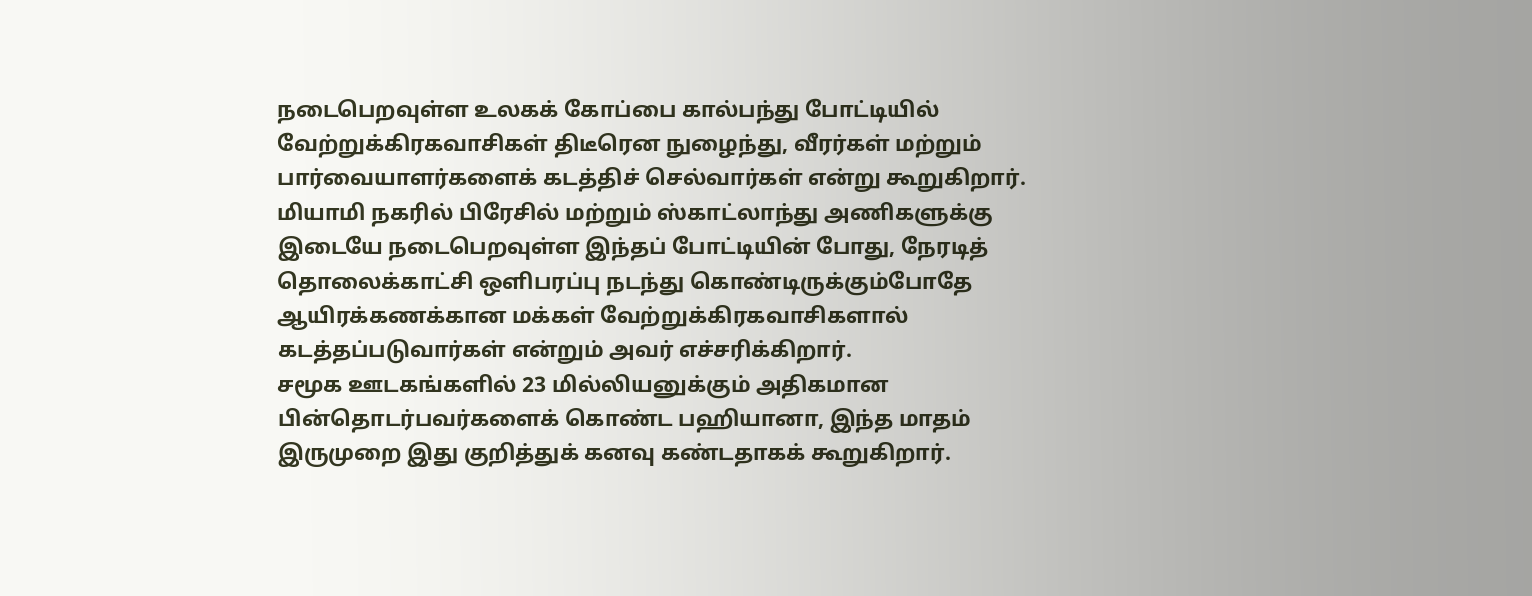நடைபெறவுள்ள உலகக் கோப்பை கால்பந்து போட்டியில் வேற்றுக்கிரகவாசிகள் திடீரென நுழைந்து, வீரர்கள் மற்றும் பார்வையாளர்களைக் கடத்திச் செல்வார்கள் என்று கூறுகிறார்.
மியாமி நகரில் பிரேசில் மற்றும் ஸ்காட்லாந்து அணிகளுக்கு இடையே நடைபெறவுள்ள இந்தப் போட்டியின் போது, நேரடித் தொலைக்காட்சி ஒளிபரப்பு நடந்து கொண்டிருக்கும்போதே ஆயிரக்கணக்கான மக்கள் வேற்றுக்கிரகவாசிகளால் கடத்தப்படுவார்கள் என்றும் அவர் எச்சரிக்கிறார்.
சமூக ஊடகங்களில் 23 மில்லியனுக்கும் அதிகமான பின்தொடர்பவர்களைக் கொண்ட பஹியானா, இந்த மாதம் இருமுறை இது குறித்துக் கனவு கண்டதாகக் கூறுகிறார்.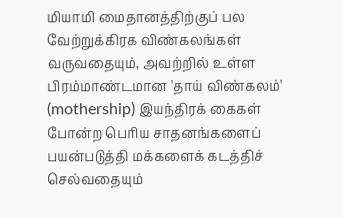மியாமி மைதானத்திற்குப் பல வேற்றுக்கிரக விண்கலங்கள் வருவதையும், அவற்றில் உள்ள பிரம்மாண்டமான 'தாய் விண்கலம்' (mothership) இயந்திரக் கைகள் போன்ற பெரிய சாதனங்களைப் பயன்படுத்தி மக்களைக் கடத்திச் செல்வதையும்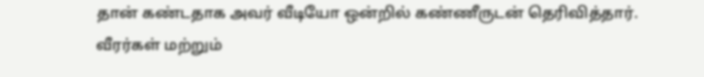தான் கண்டதாக அவர் வீடியோ ஒன்றில் கண்ணீருடன் தெரிவித்தார்.
வீரர்கள் மற்றும்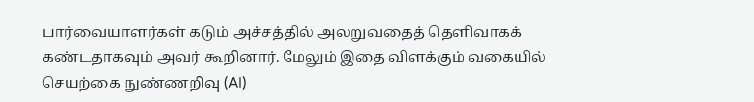பார்வையாளர்கள் கடும் அச்சத்தில் அலறுவதைத் தெளிவாகக் கண்டதாகவும் அவர் கூறினார். மேலும் இதை விளக்கும் வகையில் செயற்கை நுண்ணறிவு (AI)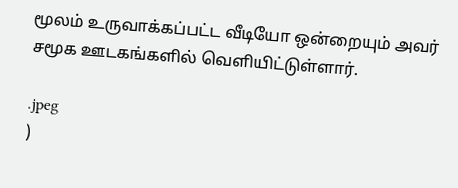மூலம் உருவாக்கப்பட்ட வீடியோ ஒன்றையும் அவர் சமூக ஊடகங்களில் வெளியிட்டுள்ளார்.

.jpeg
)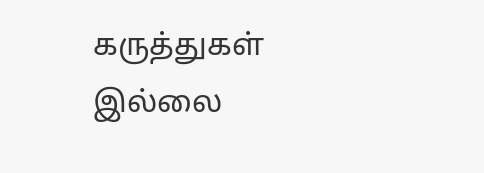கருத்துகள் இல்லை